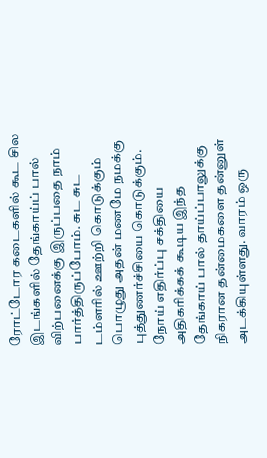ரோட்டோர கடைகளில் கூட சில இடங்களில் தேங்காய்ப் பால் விற்பனைக்கு இருப்பதை நாம் பார்த்திருப்போம். சுட சுட டம்ளரில் ஊற்றி கொடுக்கும் பொழுது அதன் மணமே நமக்கு புத்துணர்ச்சியை கொடுக்கும். நோய் எதிர்ப்பு சக்தியை அதிகரிக்கக் கூடிய இந்த தேங்காய் பால் தாய்ப்பாலுக்கு நிகரான தன்மைகளை தன்னுள் அடக்கியுள்ளது. வாரம் ஒரு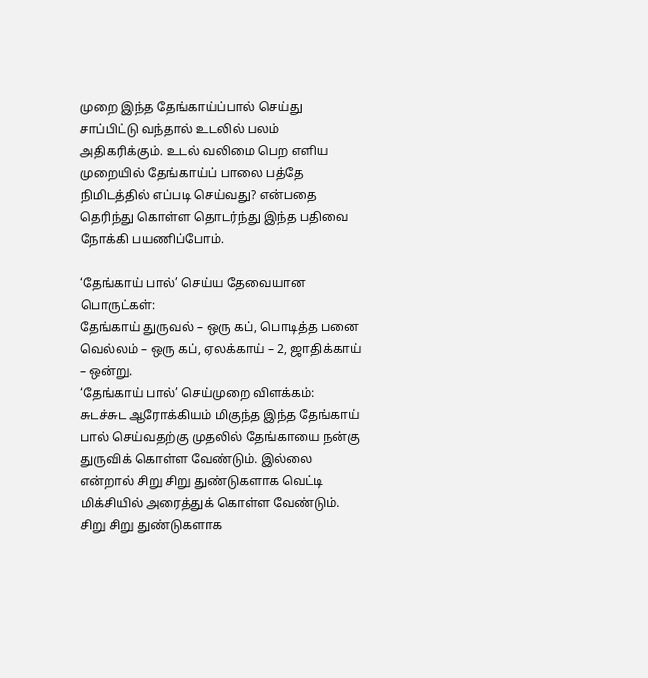முறை இந்த தேங்காய்ப்பால் செய்து சாப்பிட்டு வந்தால் உடலில் பலம் அதிகரிக்கும். உடல் வலிமை பெற எளிய முறையில் தேங்காய்ப் பாலை பத்தே நிமிடத்தில் எப்படி செய்வது? என்பதை தெரிந்து கொள்ள தொடர்ந்து இந்த பதிவை நோக்கி பயணிப்போம்.

‘தேங்காய் பால்’ செய்ய தேவையான பொருட்கள்:
தேங்காய் துருவல் – ஒரு கப், பொடித்த பனை வெல்லம் – ஒரு கப், ஏலக்காய் – 2, ஜாதிக்காய் – ஒன்று.
‘தேங்காய் பால்’ செய்முறை விளக்கம்:
சுடச்சுட ஆரோக்கியம் மிகுந்த இந்த தேங்காய் பால் செய்வதற்கு முதலில் தேங்காயை நன்கு துருவிக் கொள்ள வேண்டும். இல்லை என்றால் சிறு சிறு துண்டுகளாக வெட்டி மிக்சியில் அரைத்துக் கொள்ள வேண்டும். சிறு சிறு துண்டுகளாக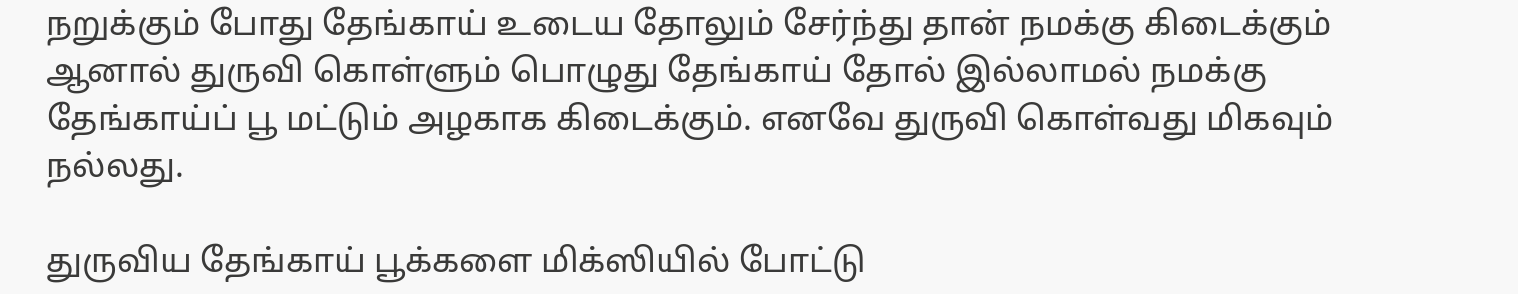நறுக்கும் போது தேங்காய் உடைய தோலும் சேர்ந்து தான் நமக்கு கிடைக்கும் ஆனால் துருவி கொள்ளும் பொழுது தேங்காய் தோல் இல்லாமல் நமக்கு தேங்காய்ப் பூ மட்டும் அழகாக கிடைக்கும். எனவே துருவி கொள்வது மிகவும் நல்லது.

துருவிய தேங்காய் பூக்களை மிக்ஸியில் போட்டு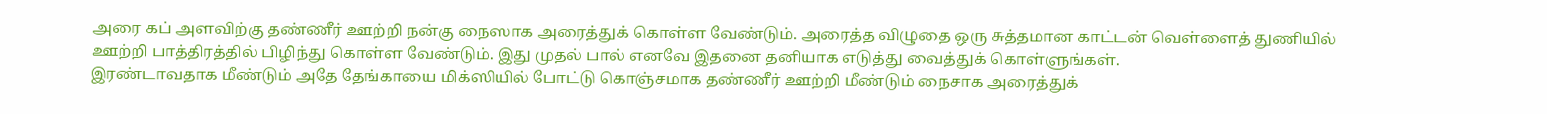அரை கப் அளவிற்கு தண்ணீர் ஊற்றி நன்கு நைஸாக அரைத்துக் கொள்ள வேண்டும். அரைத்த விழுதை ஒரு சுத்தமான காட்டன் வெள்ளைத் துணியில் ஊற்றி பாத்திரத்தில் பிழிந்து கொள்ள வேண்டும். இது முதல் பால் எனவே இதனை தனியாக எடுத்து வைத்துக் கொள்ளுங்கள்.
இரண்டாவதாக மீண்டும் அதே தேங்காயை மிக்ஸியில் போட்டு கொஞ்சமாக தண்ணீர் ஊற்றி மீண்டும் நைசாக அரைத்துக்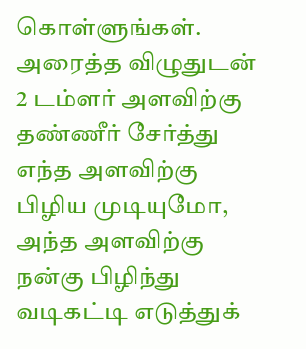கொள்ளுங்கள். அரைத்த விழுதுடன் 2 டம்ளர் அளவிற்கு தண்ணீர் சேர்த்து எந்த அளவிற்கு பிழிய முடியுமோ, அந்த அளவிற்கு நன்கு பிழிந்து வடிகட்டி எடுத்துக்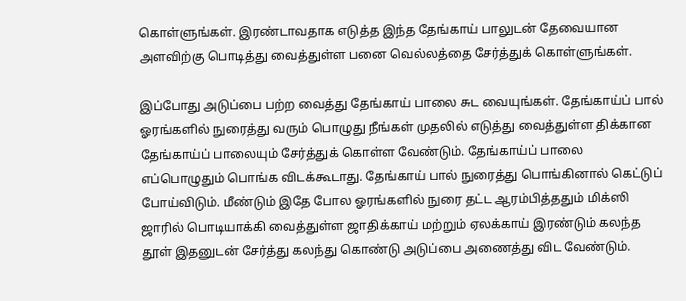கொள்ளுங்கள். இரண்டாவதாக எடுத்த இந்த தேங்காய் பாலுடன் தேவையான அளவிற்கு பொடித்து வைத்துள்ள பனை வெல்லத்தை சேர்த்துக் கொள்ளுங்கள்.

இப்போது அடுப்பை பற்ற வைத்து தேங்காய் பாலை சுட வையுங்கள். தேங்காய்ப் பால் ஓரங்களில் நுரைத்து வரும் பொழுது நீங்கள் முதலில் எடுத்து வைத்துள்ள திக்கான தேங்காய்ப் பாலையும் சேர்த்துக் கொள்ள வேண்டும். தேங்காய்ப் பாலை எப்பொழுதும் பொங்க விடக்கூடாது. தேங்காய் பால் நுரைத்து பொங்கினால் கெட்டுப் போய்விடும். மீண்டும் இதே போல ஓரங்களில் நுரை தட்ட ஆரம்பித்ததும் மிக்ஸி ஜாரில் பொடியாக்கி வைத்துள்ள ஜாதிக்காய் மற்றும் ஏலக்காய் இரண்டும் கலந்த தூள் இதனுடன் சேர்த்து கலந்து கொண்டு அடுப்பை அணைத்து விட வேண்டும்.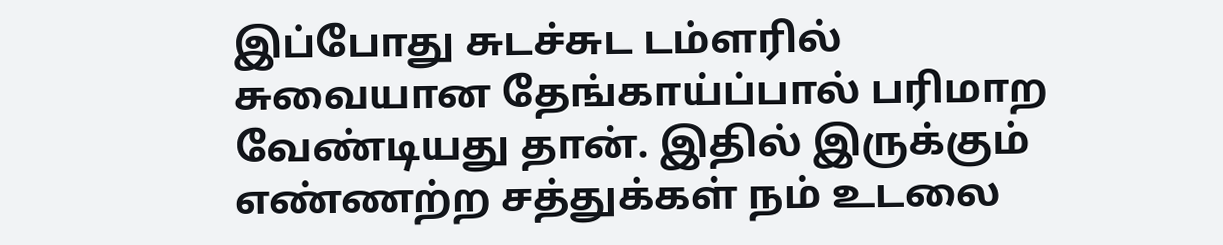இப்போது சுடச்சுட டம்ளரில் சுவையான தேங்காய்ப்பால் பரிமாற வேண்டியது தான். இதில் இருக்கும் எண்ணற்ற சத்துக்கள் நம் உடலை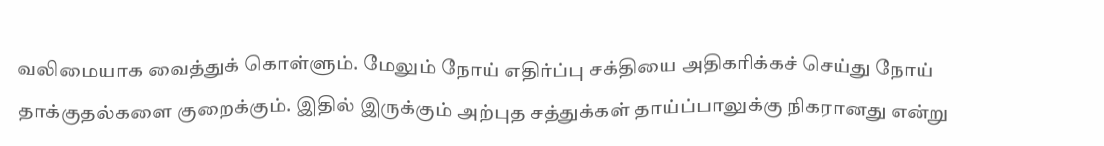வலிமையாக வைத்துக் கொள்ளும். மேலும் நோய் எதிர்ப்பு சக்தியை அதிகரிக்கச் செய்து நோய் தாக்குதல்களை குறைக்கும். இதில் இருக்கும் அற்புத சத்துக்கள் தாய்ப்பாலுக்கு நிகரானது என்று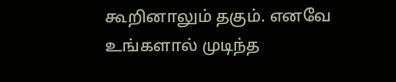கூறினாலும் தகும். எனவே உங்களால் முடிந்த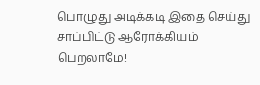பொழுது அடிக்கடி இதை செய்து சாப்பிட்டு ஆரோக்கியம் பெறலாமே!